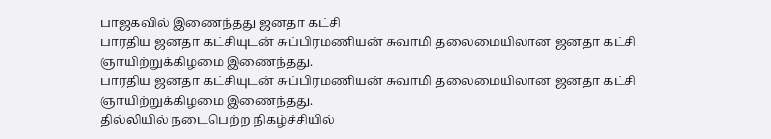பாஜகவில் இணைந்தது ஜனதா கட்சி
பாரதிய ஜனதா கட்சியுடன் சுப்பிரமணியன் சுவாமி தலைமையிலான ஜனதா கட்சி ஞாயிற்றுக்கிழமை இணைந்தது.
பாரதிய ஜனதா கட்சியுடன் சுப்பிரமணியன் சுவாமி தலைமையிலான ஜனதா கட்சி ஞாயிற்றுக்கிழமை இணைந்தது.
தில்லியில் நடைபெற்ற நிகழ்ச்சியில்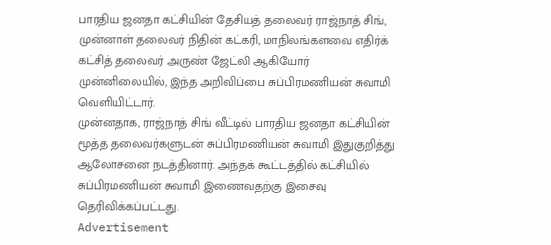பாரதிய ஜனதா கட்சியின் தேசியத் தலைவர் ராஜ்நாத் சிங், முன்னாள் தலைவர் நிதின் கட்கரி, மாநிலங்களவை எதிர்க் கட்சித் தலைவர் அருண் ஜேட்லி ஆகியோர் முன்னிலையில், இந்த அறிவிப்பை சுப்பிரமணியன் சுவாமி வெளியிட்டார்.
முன்னதாக, ராஜ்நாத் சிங் வீட்டில் பாரதிய ஜனதா கட்சியின் மூத்த தலைவர்களுடன் சுப்பிரமணியன் சுவாமி இதுகுறித்து ஆலோசனை நடத்தினார். அந்தக் கூட்டத்தில் கட்சியில் சுப்பிரமணியன் சுவாமி இணைவதற்கு இசைவு தெரிவிக்கப்பட்டது.
Advertisement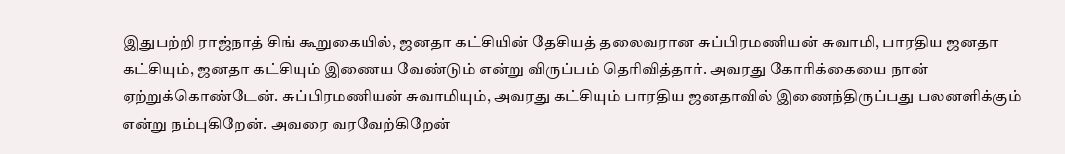இதுபற்றி ராஜ்நாத் சிங் கூறுகையில், ஜனதா கட்சியின் தேசியத் தலைவரான சுப்பிரமணியன் சுவாமி, பாரதிய ஜனதா கட்சியும், ஜனதா கட்சியும் இணைய வேண்டும் என்று விருப்பம் தெரிவித்தார். அவரது கோரிக்கையை நான் ஏற்றுக்கொண்டேன். சுப்பிரமணியன் சுவாமியும், அவரது கட்சியும் பாரதிய ஜனதாவில் இணைந்திருப்பது பலனளிக்கும் என்று நம்புகிறேன். அவரை வரவேற்கிறேன்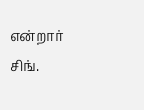என்றார் சிங்.